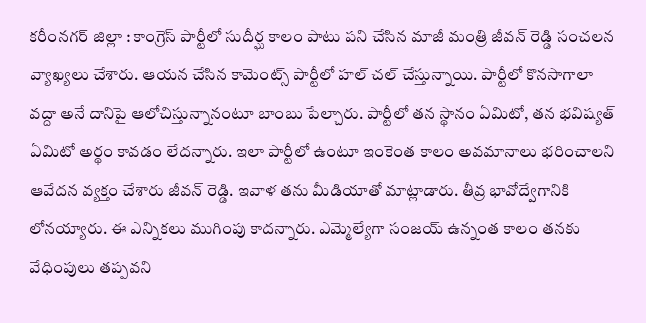కరీంనగర్ జిల్లా : కాంగ్రెస్ పార్టీలో సుదీర్ఘ కాలం పాటు పని చేసిన మాజీ మంత్రి జీవన్ రెడ్డి సంచలన వ్యాఖ్యలు చేశారు. ఆయన చేసిన కామెంట్స్ పార్టీలో హల్ చల్ చేస్తున్నాయి. పార్టీలో కొనసాగాలా వద్దా అనే దానిపై ఆలోచిస్తున్నానంటూ బాంబు పేల్చారు. పార్టీలో తన స్థానం ఏమిటో, తన భవిష్యత్ ఏమిటో అర్థం కావడం లేదన్నారు. ఇలా పార్టీలో ఉంటూ ఇంకెంత కాలం అవమానాలు భరించాలని ఆవేదన వ్యక్తం చేశారు జీవన్ రెడ్డి. ఇవాళ తను మీడియాతో మాట్లాడారు. తీవ్ర భావోద్వేగానికి లోనయ్యారు. ఈ ఎన్నికలు ముగింపు కాదన్నారు. ఎమ్మెల్యేగా సంజయ్ ఉన్నంత కాలం తనకు వేధింపులు తప్పవని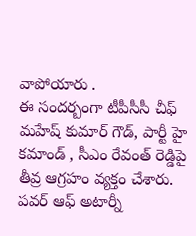వాపోయారు .
ఈ సందర్బంగా టీపీసీసీ చీఫ్ మహేష్ కుమార్ గౌడ్, పార్టీ హై కమాండ్ , సీఎం రేవంత్ రెడ్డిపై తీవ్ర ఆగ్రహం వ్యక్తం చేశారు. పవర్ ఆఫ్ అటార్నీ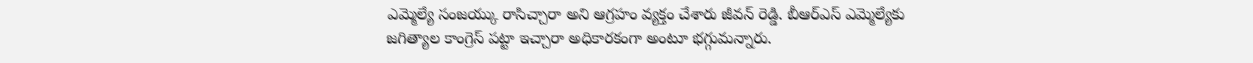ఎమ్మెల్యే సంజయ్కు రాసిచ్చారా అని ఆగ్రహం వ్యక్తం చేశారు జీవన్ రెడ్డి. బీఆర్ఎస్ ఎమ్మెల్యేకు జగిత్యాల కాంగ్రెస్ పట్టా ఇచ్చారా అధికారకంగా అంటూ భగ్గుమన్నారు.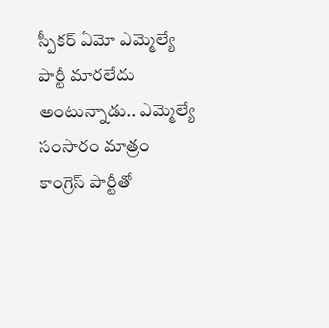స్పీకర్ ఏమో ఎమ్మెల్యే పార్టీ మారలేదు అంటున్నాడు.. ఎమ్మెల్యే సంసారం మాత్రం కాంగ్రెస్ పార్టీతో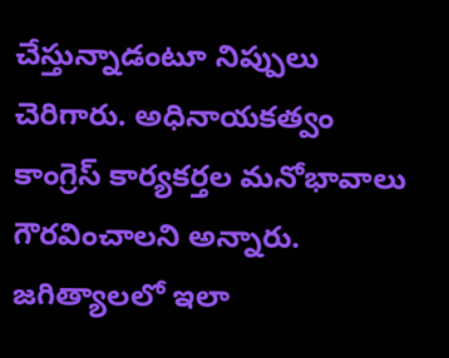చేస్తున్నాడంటూ నిప్పులు చెరిగారు. అధినాయకత్వం కాంగ్రెస్ కార్యకర్తల మనోభావాలు గౌరవించాలని అన్నారు. జగిత్యాలలో ఇలా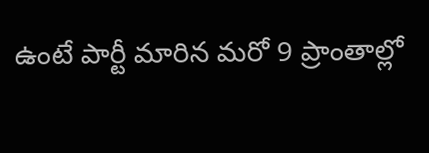ఉంటే పార్టీ మారిన మరో 9 ప్రాంతాల్లో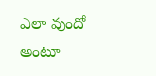ఎలా వుందో అంటూ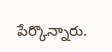పేర్కొన్నారు.